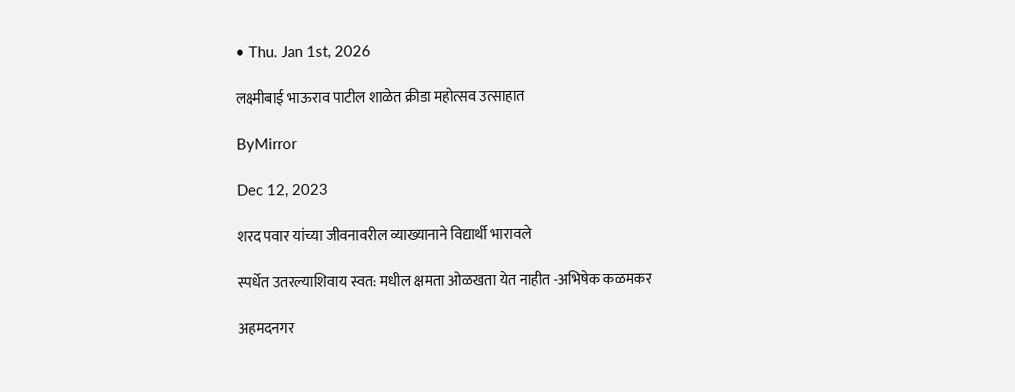• Thu. Jan 1st, 2026

लक्ष्मीबाई भाऊराव पाटील शाळेत क्रीडा महोत्सव उत्साहात

ByMirror

Dec 12, 2023

शरद पवार यांच्या जीवनावरील व्याख्यानाने विद्यार्थी भारावले

स्पर्धेत उतरल्याशिवाय स्वत: मधील क्षमता ओळखता येत नाहीत -अभिषेक कळमकर

अहमदनगर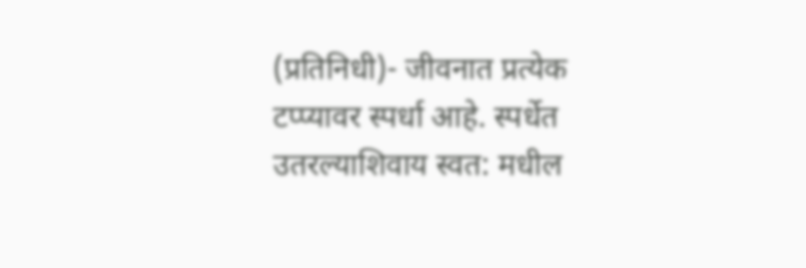(प्रतिनिधी)- जीवनात प्रत्येक टप्प्यावर स्पर्धा आहे. स्पर्धेत उतरल्याशिवाय स्वत: मधील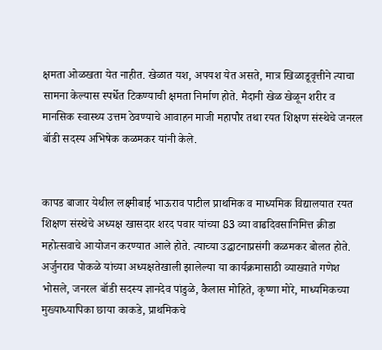क्षमता ओळखता येत नाहीत. खेळात यश, अपयश येत असते, मात्र खिळाडूवृत्तीने त्याचा सामना केल्यास स्पर्धेत टिकण्याची क्षमता निर्माण होते. मैदानी खेळ खेळून शरीर व मानसिक स्वास्थ्य उत्तम ठेवण्याचे आवाहन माजी महापौर तथा रयत शिक्षण संस्थेचे जनरल बॉडी सदस्य अभिषेक कळमकर यांनी केले.


कापड बाजार येथील लक्ष्मीबाई भाऊराव पाटील प्राथमिक व माध्यमिक विद्यालयात रयत शिक्षण संस्थेचे अध्यक्ष खासदार शरद पवार यांच्या 83 व्या वाढदिवसानिमित्त क्रीडा महोत्सवाचे आयोजन करण्यात आले होते. त्याच्या उद्घाटनाप्रसंगी कळमकर बोलत होते. अर्जुनराव पोकळे यांच्या अध्यक्षतेखाली झालेल्या या कार्यक्रमासाठी व्याख्याते गणेश भोसले, जनरल बॉडी सदस्य ज्ञानदेव पांडुळे, कैलास मोहिते, कृष्णा मोरे, माध्यमिकच्या मुख्याध्यापिका छाया काकडे, प्राथमिकचे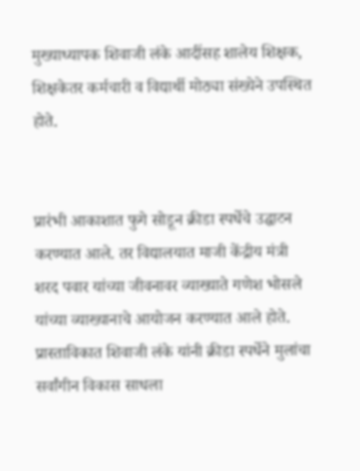मुख्याध्यापक शिवाजी लंके आदींसह शालेय शिक्षक, शिक्षकेतर कर्मचारी व विद्यार्थी मोठ्या संख्येने उपस्थित होते.


प्रारंभी आकाशात फुगे सोडून क्रीडा स्पर्धेचे उद्घाटन करण्यात आले. तर विद्यालयात माजी केंद्रीय मंत्री शरद पवार यांच्या जीवनावर व्याख्याते गणेश भोसले यांच्या व्याख्यानाचे आयोजन करण्यात आले होते. प्रास्ताविकात शिवाजी लंके यांनी क्रीडा स्पर्धेने मुलांचा सर्वांगीन विकास साधला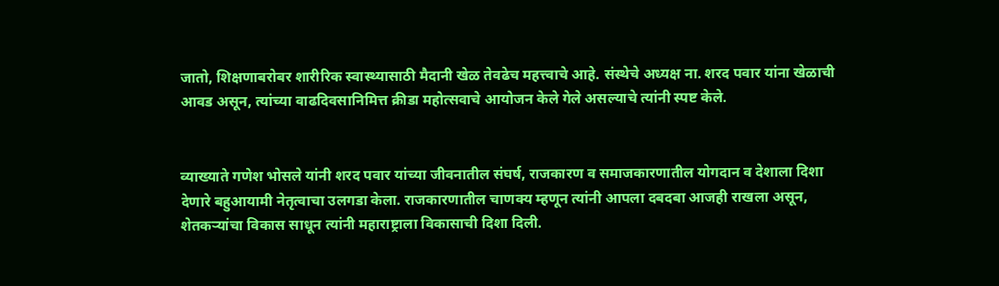जातो, शिक्षणाबरोबर शारीरिक स्वास्थ्यासाठी मैदानी खेळ तेवढेच महत्त्वाचे आहे. संस्थेचे अध्यक्ष ना. शरद पवार यांना खेळाची आवड असून, त्यांच्या वाढदिवसानिमित्त क्रीडा महोत्सवाचे आयोजन केले गेले असल्याचे त्यांनी स्पष्ट केले.


व्याख्याते गणेश भोसले यांनी शरद पवार यांच्या जीवनातील संघर्ष, राजकारण व समाजकारणातील योगदान व देशाला दिशा देणारे बहुआयामी नेतृत्वाचा उलगडा केला. राजकारणातील चाणक्य म्हणून त्यांनी आपला दबदबा आजही राखला असून, शेतकऱ्यांचा विकास साधून त्यांनी महाराष्ट्राला विकासाची दिशा दिली.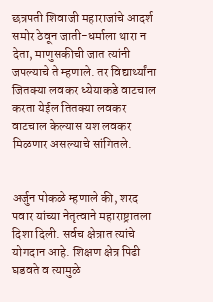छत्रपती शिवाजी महाराजांचे आदर्श समोर ठेवून जाती-धर्माला थारा न देता, माणुसकीची जात त्यांनी जपल्याचे ते म्हणाले. तर विद्यार्थ्यांना जितक्या लवकर ध्येयाकडे वाटचाल करता येईल तितक्या लवकर वाटचाल केल्यास यश लवकर मिळणार असल्याचे सांगितले.


अर्जुन पोकळे म्हणाले की, शरद पवार यांच्या नेतृत्वाने महाराष्ट्रातला दिशा दिली. सर्वच क्षेत्रात त्यांचे योगदान आहे. शिक्षण क्षेत्र पिढी घडवते व त्यामुळे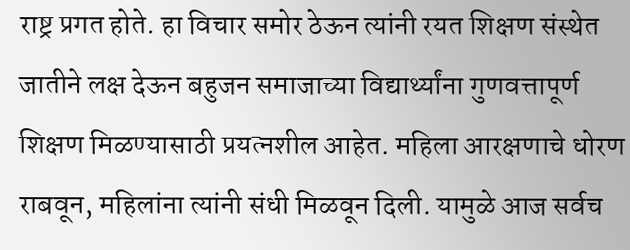राष्ट्र प्रगत होते. हा विचार समोर ठेऊन त्यांनी रयत शिक्षण संस्थेत जातीने लक्ष देऊन बहुजन समाजाच्या विद्यार्थ्यांना गुणवत्तापूर्ण शिक्षण मिळण्यासाठी प्रयत्नशील आहेत. महिला आरक्षणाचे धोरण राबवून, महिलांना त्यांनी संधी मिळवून दिली. यामुळे आज सर्वच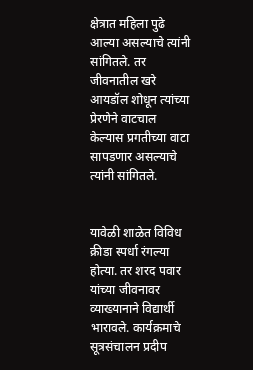क्षेत्रात महिला पुढे आल्या असल्याचे त्यांनी सांगितले. तर जीवनातील खरे आयडॉल शोधून त्यांच्या प्रेरणेने वाटचाल केल्यास प्रगतीच्या वाटा सापडणार असल्याचे त्यांनी सांगितले.


यावेळी शाळेत विविध क्रीडा स्पर्धा रंगल्या होत्या. तर शरद पवार यांच्या जीवनावर व्याख्यानाने विद्यार्थी भारावले. कार्यक्रमाचे सूत्रसंचालन प्रदीप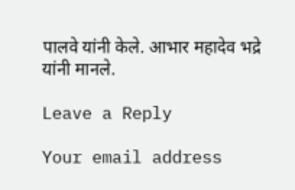पालवे यांनी केले. आभार महादेव भद्रे यांनी मानले.

Leave a Reply

Your email address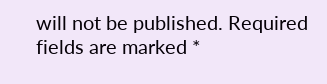will not be published. Required fields are marked *